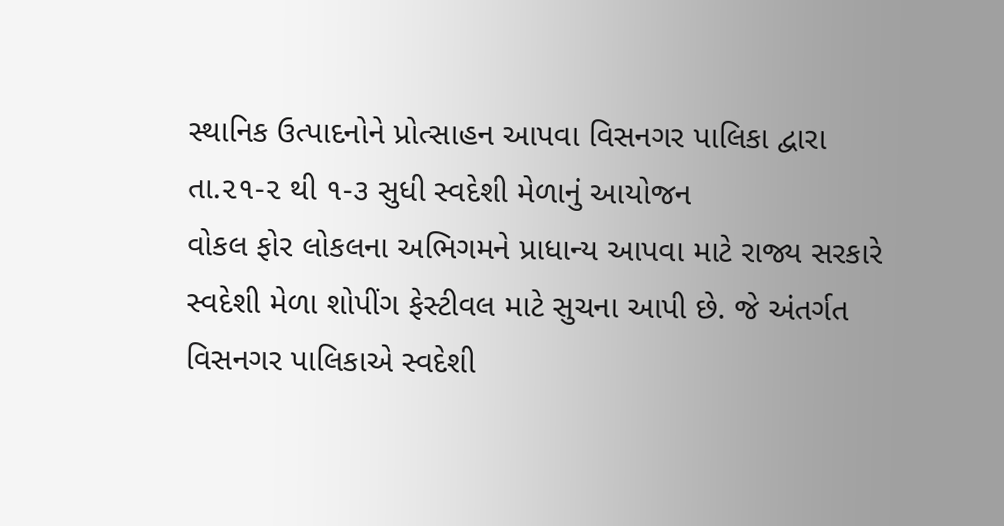સ્થાનિક ઉત્પાદનોને પ્રોત્સાહન આપવા વિસનગર પાલિકા દ્વારા તા.૨૧-૨ થી ૧-૩ સુધી સ્વદેશી મેળાનું આયોજન
વોકલ ફોર લોકલના અભિગમને પ્રાધાન્ય આપવા માટે રાજ્ય સરકારે સ્વદેશી મેળા શોપીંગ ફેસ્ટીવલ માટે સુચના આપી છે. જે અંતર્ગત વિસનગર પાલિકાએ સ્વદેશી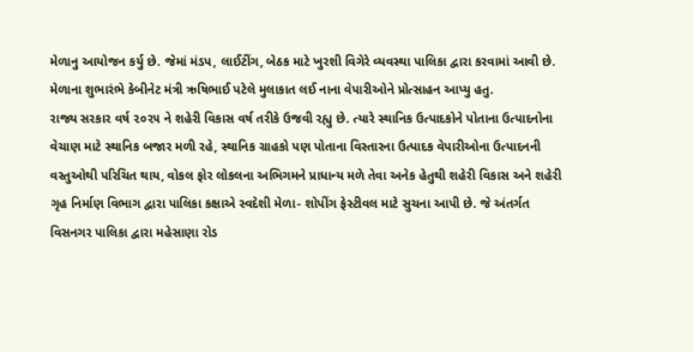મેળાનુ આયોજન કર્યુ છે. જેમાં મંડપ, લાઈટીંગ, બેઠક માટે ખુરશી વિગેરે વ્યવસ્થા પાલિકા દ્વારા કરવામાં આવી છે. મેળાના શુભારંભે કેબીનેટ મંત્રી ઋષિભાઈ પટેલે મુલાકાત લઈ નાના વેપારીઓને પ્રોત્સાહન આપ્યુ હતુ.
રાજ્ય સરકાર વર્ષ ૨૦૨૫ ને શહેરી વિકાસ વર્ષ તરીકે ઉજવી રહ્યુ છે. ત્યારે સ્થાનિક ઉત્પાદકોને પોતાના ઉત્પાદનોના વેચાણ માટે સ્થાનિક બજાર મળી રહે, સ્થાનિક ગ્રાહકો પણ પોતાના વિસ્તારના ઉત્પાદક વેપારીઓના ઉત્પાદનની વસ્તુઓથી પરિચિત થાય, વોકલ ફોર લોકલના અભિગમને પ્રાધાન્ય મળે તેવા અનેક હેતુથી શહેરી વિકાસ અને શહેરી ગૃહ નિર્માણ વિભાગ દ્વારા પાલિકા કક્ષાએ સ્વદેશી મેળા- શોપીંગ ફેસ્ટીવલ માટે સુચના આપી છે. જે અંતર્ગત વિસનગર પાલિકા દ્વારા મહેસાણા રોડ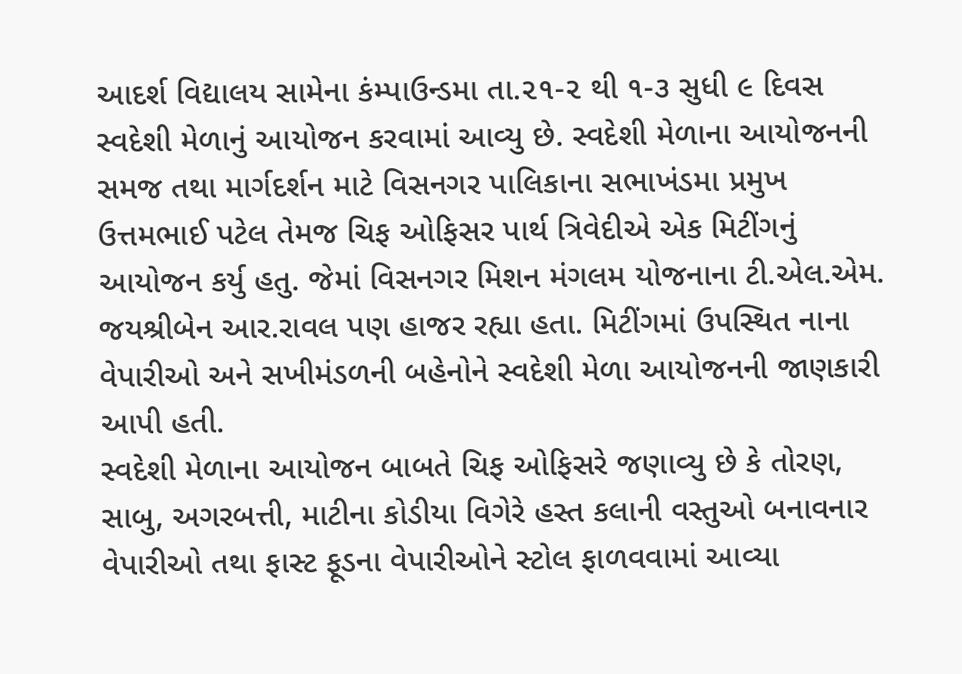આદર્શ વિદ્યાલય સામેના કંમ્પાઉન્ડમા તા.૨૧-૨ થી ૧-૩ સુધી ૯ દિવસ સ્વદેશી મેળાનું આયોજન કરવામાં આવ્યુ છે. સ્વદેશી મેળાના આયોજનની સમજ તથા માર્ગદર્શન માટે વિસનગર પાલિકાના સભાખંડમા પ્રમુખ ઉત્તમભાઈ પટેલ તેમજ ચિફ ઓફિસર પાર્થ ત્રિવેદીએ એક મિટીંગનું આયોજન કર્યુ હતુ. જેમાં વિસનગર મિશન મંગલમ યોજનાના ટી.એલ.એમ. જયશ્રીબેન આર.રાવલ પણ હાજર રહ્યા હતા. મિટીંગમાં ઉપસ્થિત નાના વેપારીઓ અને સખીમંડળની બહેનોને સ્વદેશી મેળા આયોજનની જાણકારી આપી હતી.
સ્વદેશી મેળાના આયોજન બાબતે ચિફ ઓફિસરે જણાવ્યુ છે કે તોરણ, સાબુ, અગરબત્તી, માટીના કોડીયા વિગેરે હસ્ત કલાની વસ્તુઓ બનાવનાર વેપારીઓ તથા ફાસ્ટ ફૂડના વેપારીઓને સ્ટોલ ફાળવવામાં આવ્યા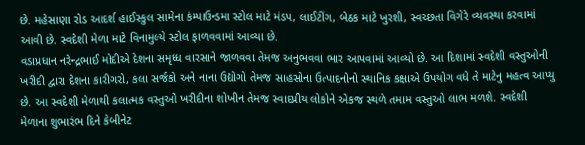છે. મહેસાણા રોડ આદર્શ હાઈસ્કુલ સામેના કંમ્પાઉન્ડમા સ્ટોલ માટે મંડપ, લાઈટીંગ, બેઠક માટે ખુરશી, સ્વચ્છતા વિગેરે વ્યવસ્થા કરવામાં આવી છે. સ્વદેશી મેળા માટે વિનામુલ્યે સ્ટોલ ફાળવવામાં આવ્યા છે.
વડાપ્રધાન નરેન્દ્રભાઈ મોદીએ દેશના સમૃધ્ધ વારસાને જાળવવા તેમજ અનુભવવા ભાર આપવામાં આવ્યો છે. આ દિશામાં સ્વદેશી વસ્તુઓની ખરીદી દ્વારા દેશના કારીગરો, કલા સર્જકો અને નાના ઉદ્યોગો તેમજ સાહસોના ઉત્પાદનોનો સ્થાનિક કક્ષાએ ઉપયોગ વધે તે માટેનુ મહત્વ આપ્યુ છે. આ સ્વદેશી મેળાથી કલાત્મક વસ્તુઓ ખરીદીના શોખીન તેમજ સ્વાદપ્રીય લોકોને એકજ સ્થળે તમામ વસ્તુઓ લાભ મળશે. સ્વદેશી મેળાના શુભારંભ દિને કેબીનેટ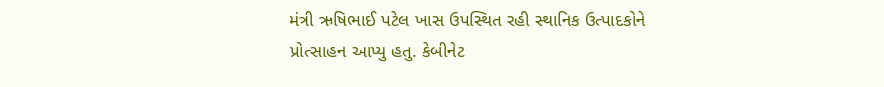મંત્રી ઋષિભાઈ પટેલ ખાસ ઉપસ્થિત રહી સ્થાનિક ઉત્પાદકોને પ્રોત્સાહન આપ્યુ હતુ. કેબીનેટ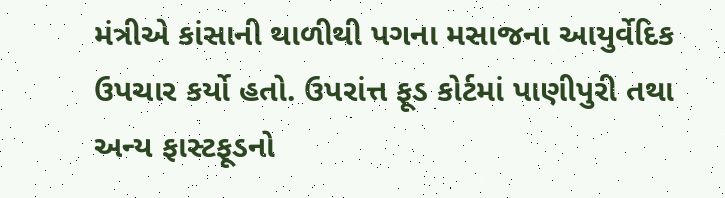મંત્રીએ કાંસાની થાળીથી પગના મસાજના આયુર્વેદિક ઉપચાર કર્યો હતો. ઉપરાંત્ત ફૂડ કોર્ટમાં પાણીપુરી તથા અન્ય ફાસ્ટફૂડનો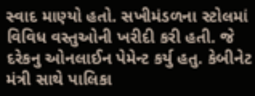સ્વાદ માણ્યો હતો. સખીમંડળના સ્ટોલમાં વિવિધ વસ્તુઓની ખરીદી કરી હતી. જે દરેકનુ ઓનલાઈન પેમેન્ટ કર્યુ હતુ. કેબીનેટ મંત્રી સાથે પાલિકા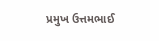પ્રમુખ ઉત્તમભાઈ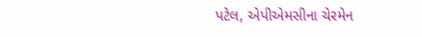પટેલ, એપીએમસીના ચેરમેન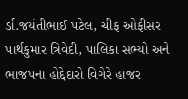ર્ડા.જયંતીભાઈ પટેલ, ચીફ ઓફીસર પાર્થકુમાર ત્રિવેદી, પાલિકા સભ્યો અને ભાજપના હોદ્દેદારો વિગેરે હાજર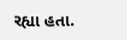રહ્યા હતા.